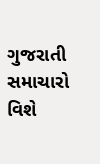ગુજરાતી સમાચારો વિશે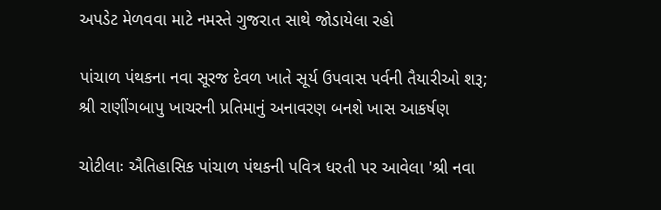અપડેટ મેળવવા માટે નમસ્તે ગુજરાત સાથે જોડાયેલા રહો

પાંચાળ પંથકના નવા સૂરજ દેવળ ખાતે સૂર્ય ઉપવાસ પર્વની તૈયારીઓ શરૂ; શ્રી રાણીંગબાપુ ખાચરની પ્રતિમાનું અનાવરણ બનશે ખાસ આકર્ષણ

ચોટીલાઃ ઐતિહાસિક પાંચાળ પંથકની પવિત્ર ધરતી પર આવેલા 'શ્રી નવા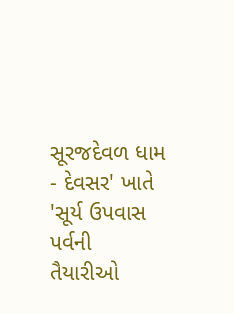સૂરજદેવળ ધામ - દેવસર' ખાતે 'સૂર્ય ઉપવાસ પર્વની તૈયારીઓ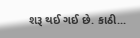શરૂ થઈ ગઈ છે. કાઠી...